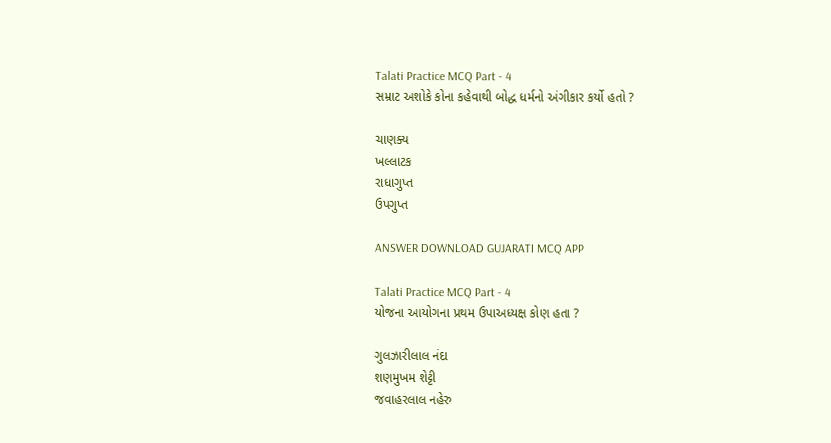Talati Practice MCQ Part - 4
સમ્રાટ અશોકે કોના કહેવાથી બોદ્ધ ધર્મનો અંગીકાર કર્યો હતો ?

ચાણક્ય
ખલ્લાટક
રાધાગુપ્ત
ઉપગુપ્ત

ANSWER DOWNLOAD GUJARATI MCQ APP

Talati Practice MCQ Part - 4
યોજના આયોગના પ્રથમ ઉપાઅધ્યક્ષ કોણ હતા ?

ગુલઝારીલાલ નંદા
શણમુખમ શેટ્ટી
જવાહરલાલ નહેરુ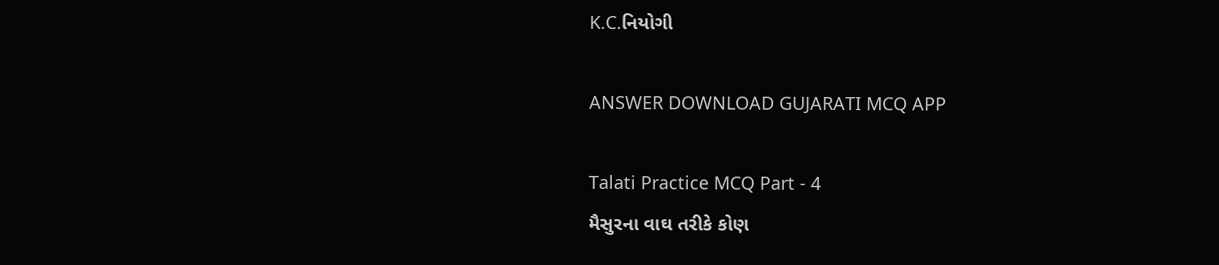K.C.નિયોગી

ANSWER DOWNLOAD GUJARATI MCQ APP

Talati Practice MCQ Part - 4
મૈસુરના વાઘ તરીકે કોણ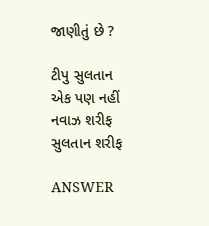જાણીતું છે ?

ટીપુ સુલતાન
એક પણ નહીં
નવાઝ શરીફ
સુલતાન શરીફ

ANSWER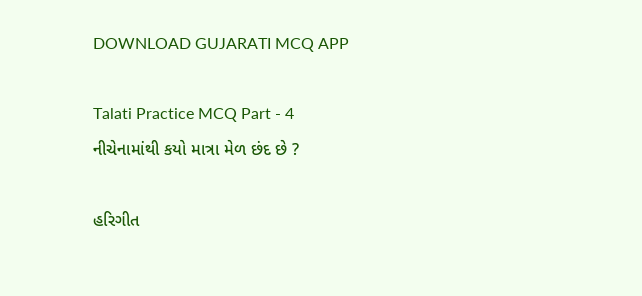DOWNLOAD GUJARATI MCQ APP

Talati Practice MCQ Part - 4
નીચેનામાંથી કયો માત્રા મેળ છંદ છે ?

હરિગીત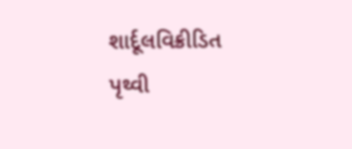શાર્દૂલવિક્રીડિત
પૃથ્વી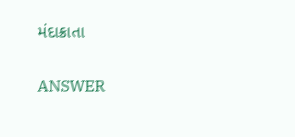મંદાક્રાતા

ANSWER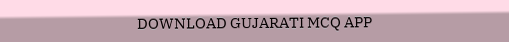DOWNLOAD GUJARATI MCQ APP